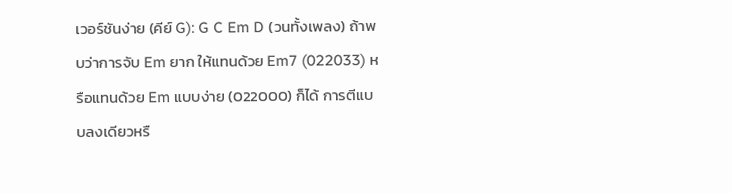เวอร์ชันง่าย (คีย์ G): G C Em D (วนทั้งเพลง) ถ้าพบว่าการจับ Em ยาก ให้แทนด้วย Em7 (022033) หรือแทนด้วย Em แบบง่าย (022000) ก็ได้ การตีแบบลงเดียวหรื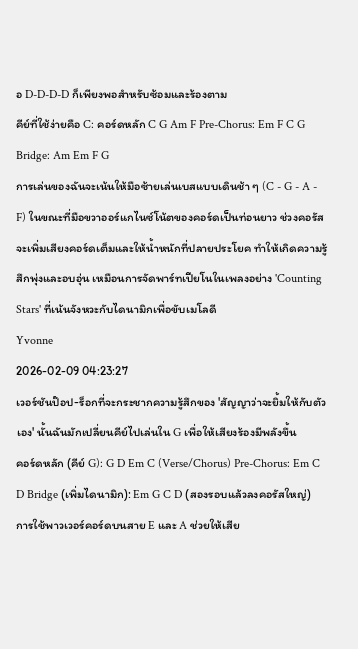อ D-D-D-D ก็เพียงพอสำหรับซ้อมและร้องตาม
คีย์ที่ใช้ง่ายคือ C: คอร์ดหลัก C G Am F Pre-Chorus: Em F C G Bridge: Am Em F G
การเล่นของฉันจะเน้นให้มือซ้ายเล่นเบสแบบเดินช้า ๆ (C - G - A - F) ในขณะที่มือขวาออร์แกไนซ์โน้ตของคอร์ดเป็นท่อนยาว ช่วงคอรัสจะเพิ่มเสียงคอร์ดเต็มและให้น้ำหนักที่ปลายประโยค ทำให้เกิดความรู้สึกพุ่งและอบอุ่น เหมือนการจัดพาร์ทเปียโนในเพลงอย่าง 'Counting Stars' ที่เน้นจังหวะกับไดนามิกเพื่อขับเมโลดี
Yvonne
2026-02-09 04:23:27
เวอร์ชันป๊อป-ร็อกที่จะกระชากความรู้สึกของ 'สัญญาว่าจะยิ้มให้กับตัวเอง' นั้นฉันมักเปลี่ยนคีย์ไปเล่นใน G เพื่อให้เสียงร้องมีพลังขึ้น
คอร์ดหลัก (คีย์ G): G D Em C (Verse/Chorus) Pre-Chorus: Em C D Bridge (เพิ่มไดนามิก): Em G C D (สองรอบแล้วลงคอรัสใหญ่)
การใช้พาวเวอร์คอร์ดบนสาย E และ A ช่วยให้เสีย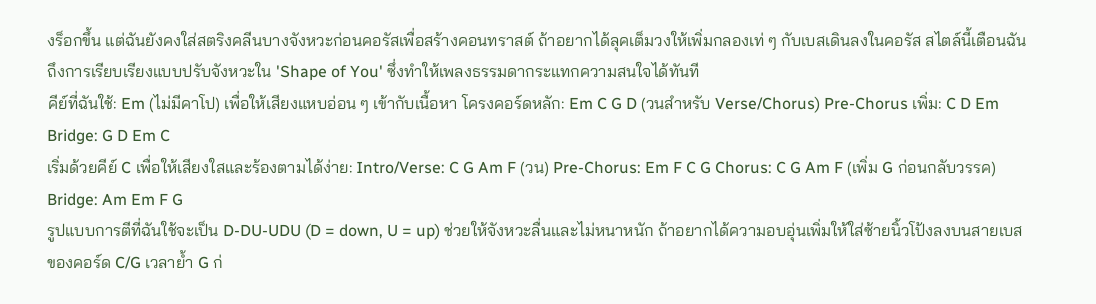งร็อกขึ้น แต่ฉันยังคงใส่สตริงคลีนบางจังหวะก่อนคอรัสเพื่อสร้างคอนทราสต์ ถ้าอยากได้ลุคเต็มวงให้เพิ่มกลองเท่ ๆ กับเบสเดินลงในคอรัส สไตล์นี้เตือนฉันถึงการเรียบเรียงแบบปรับจังหวะใน 'Shape of You' ซึ่งทำให้เพลงธรรมดากระแทกความสนใจได้ทันที
คีย์ที่ฉันใช้: Em (ไม่มีคาโป) เพื่อให้เสียงแหบอ่อน ๆ เข้ากับเนื้อหา โครงคอร์ดหลัก: Em C G D (วนสำหรับ Verse/Chorus) Pre-Chorus เพิ่ม: C D Em Bridge: G D Em C
เริ่มด้วยคีย์ C เพื่อให้เสียงใสและร้องตามได้ง่าย: Intro/Verse: C G Am F (วน) Pre-Chorus: Em F C G Chorus: C G Am F (เพิ่ม G ก่อนกลับวรรค) Bridge: Am Em F G
รูปแบบการตีที่ฉันใช้จะเป็น D-DU-UDU (D = down, U = up) ช่วยให้จังหวะลื่นและไม่หนาหนัก ถ้าอยากได้ความอบอุ่นเพิ่มให้ใส่ซ้ายนิ้วโป้งลงบนสายเบสของคอร์ด C/G เวลาย้ำ G ก่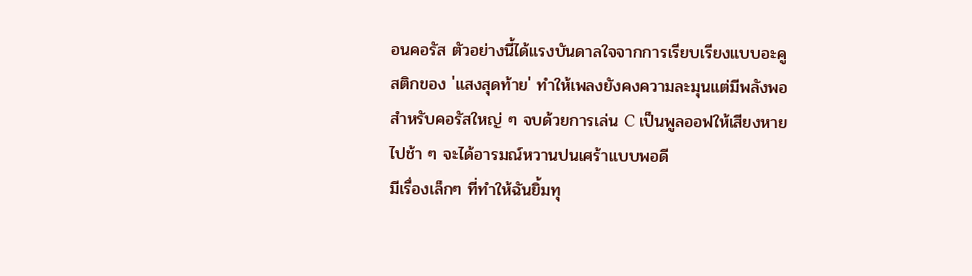อนคอรัส ตัวอย่างนี้ได้แรงบันดาลใจจากการเรียบเรียงแบบอะคูสติกของ 'แสงสุดท้าย' ทำให้เพลงยังคงความละมุนแต่มีพลังพอสำหรับคอรัสใหญ่ ๆ จบด้วยการเล่น C เป็นพูลออฟให้เสียงหายไปช้า ๆ จะได้อารมณ์หวานปนเศร้าแบบพอดี
มีเรื่องเล็กๆ ที่ทำให้ฉันยิ้มทุ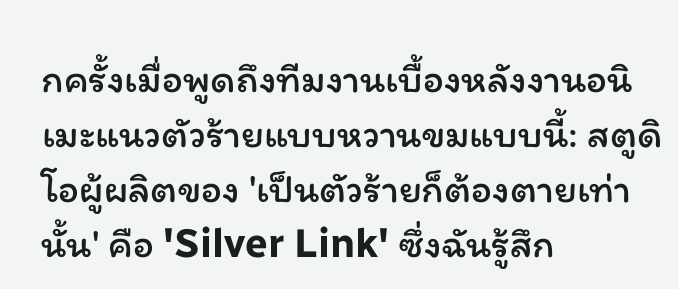กครั้งเมื่อพูดถึงทีมงานเบื้องหลังงานอนิเมะแนวตัวร้ายแบบหวานขมแบบนี้: สตูดิโอผู้ผลิตของ 'เป็นตัวร้ายก็ต้องตายเท่านั้น' คือ 'Silver Link' ซึ่งฉันรู้สึก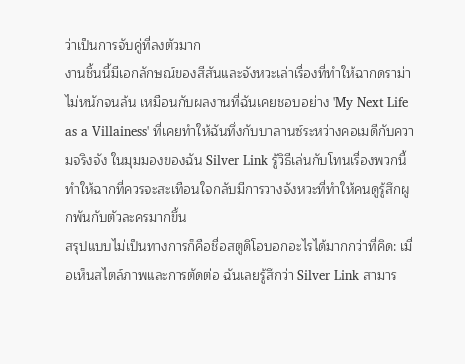ว่าเป็นการจับคู่ที่ลงตัวมาก
งานชิ้นนี้มีเอกลักษณ์ของสีสันและจังหวะเล่าเรื่องที่ทำให้ฉากดราม่าไม่หนักจนล้น เหมือนกับผลงานที่ฉันเคยชอบอย่าง 'My Next Life as a Villainess' ที่เคยทำให้ฉันทึ่งกับบาลานซ์ระหว่างคอเมดีกับความจริงจัง ในมุมมองของฉัน Silver Link รู้วิธีเล่นกับโทนเรื่องพวกนี้ ทำให้ฉากที่ควรจะสะเทือนใจกลับมีการวางจังหวะที่ทำให้คนดูรู้สึกผูกพันกับตัวละครมากขึ้น
สรุปแบบไม่เป็นทางการก็คือชื่อสตูดิโอบอกอะไรได้มากกว่าที่คิด: เมื่อเห็นสไตล์ภาพและการตัดต่อ ฉันเลยรู้สึกว่า Silver Link สามาร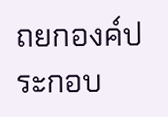ถยกองค์ประกอบ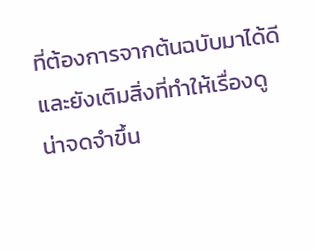ที่ต้องการจากต้นฉบับมาได้ดีและยังเติมสิ่งที่ทำให้เรื่องดูน่าจดจำขึ้น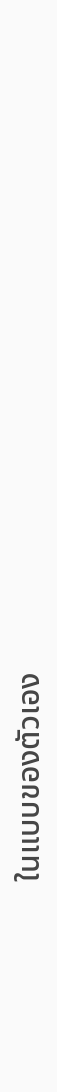ในแบบของตัวเอง